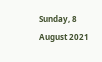Sunday, 8 August 2021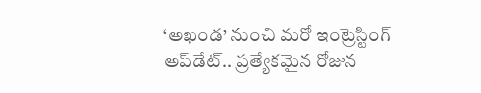‘అఖండ’ నుంచి మరో ఇంట్రెస్టింగ్ అప్‌డేట్.. ప్రత్యేకమైన రోజున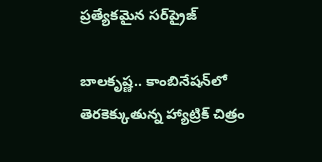ప్రత్యేకమైన సర్‌ప్రైజ్

బాలకృష్ణ.. కాంబినేషన్‌లో తెరకెక్కుతున్న హ్యాట్రిక్ చిత్రం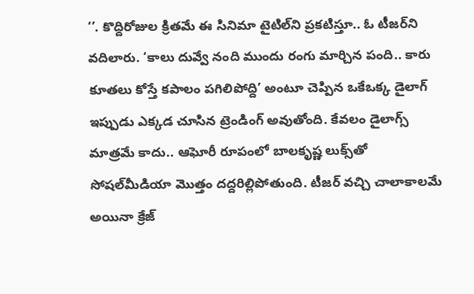‘’. కొద్దిరోజుల క్రితమే ఈ సినిమా టైటిల్‌ని ప్రకటిస్తూ.. ఓ టీజర్‌ని వదిలారు. ‘కాలు దువ్వే నంది ముందు రంగు మార్చిన పంది.. కారు కూతలు కోస్తే కపాలం పగిలిపోద్ది’ అంటూ చెప్పిన ఒకేఒక్క డైలాగ్ ఇప్పుడు ఎక్కడ చూసిన ట్రెండింగ్ అవుతోంది. కేవలం డైలాగ్స్ మాత్రమే కాదు.. ఆఘోరీ రూపంలో బాలకృష్ణ లుక్స్‌తో సోషల్‌మీడియా మొత్తం దద్దరిల్లిపోతుంది. టీజర్ వచ్చి చాలాకాలమే అయినా క్రేజ్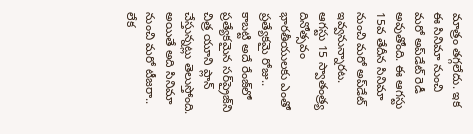మాత్రం తగ్గలేదు. ఇక ఈ సినిమా నుంచి మరో అప్‌డేట్ రెడీ అవుతోంది. ఈ ఆగస్టు 15వ తేదీన సినిమా నుంచి మరో అప్‌డేట్ ఇవ్వనున్నారట. ఆగస్టు 15 స్వాతంత్ర్య దినోత్సవం భారతీయులకు ఎంతో ప్రత్యేకమై రోజు.. కాబట్టి అదే రేంజ్‌లో ప్రత్యేకమైన సర్‌ప్రైజ్‌ని చిత్ర యూని ప్లాన్ చేస్తున్నట్లు తెలుస్తోంది. అయితే అది సినిమా నుంచి మరో టీజరా.. లేక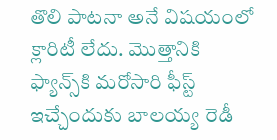తొలి పాటనా అనే విషయంలో క్లారిటీ లేదు. మొత్తానికి ఫ్యాన్స్‌కి మరోసారి ఫీస్ట్ ఇచ్చేందుకు బాలయ్య రెడీ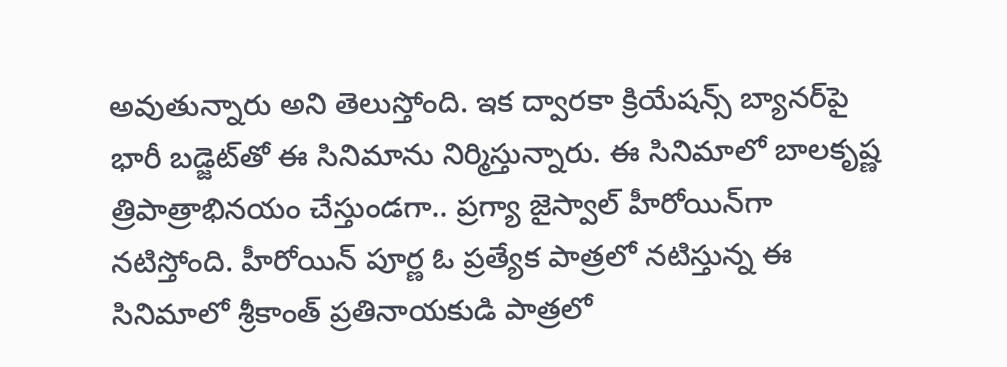అవుతున్నారు అని తెలుస్తోంది. ఇక ద్వారకా క్రియేషన్స్ బ్యానర్‌పై భారీ బడ్జెట్‌తో ఈ సినిమాను నిర్మిస్తున్నారు. ఈ సినిమాలో బాలకృష్ణ త్రిపాత్రాభినయం చేస్తుండగా.. ప్రగ్యా జైస్వాల్ హీరోయిన్‌గా నటిస్తోంది. హీరోయిన్ పూర్ణ ఓ ప్రత్యేక పాత్రలో నటిస్తున్న ఈ సినిమాలో శ్రీకాంత్ ప్రతినాయకుడి పాత్రలో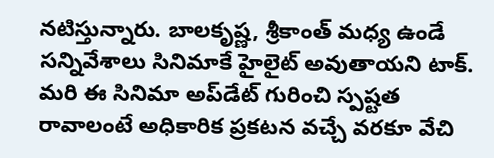నటిస్తున్నారు. బాలకృష్ణ, శ్రీకాంత్ మధ్య ఉండే సన్నివేశాలు సినిమాకే హైలైట్ అవుతాయని టాక్. మరి ఈ సినిమా అప్‌డేట్ గురించి స్పష్టత రావాలంటే అధికారిక ప్రకటన వచ్చే వరకూ వేచి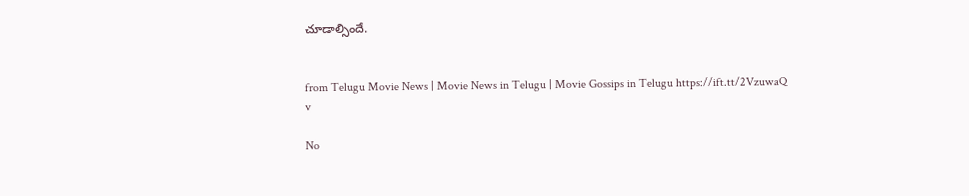చూడాల్సిందే.


from Telugu Movie News | Movie News in Telugu | Movie Gossips in Telugu https://ift.tt/2VzuwaQ
v

No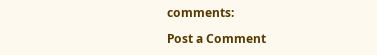comments:

Post a Comment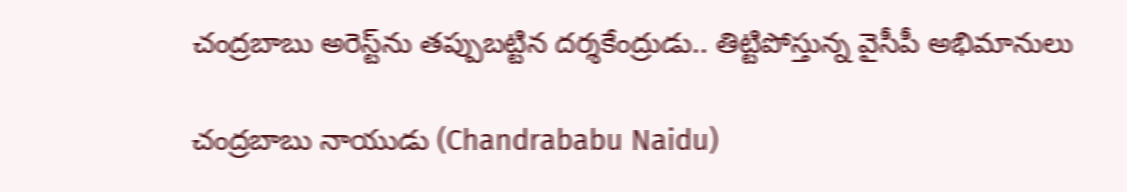చంద్రబాబు అరెస్ట్‌ను తప్పుబట్టిన దర్శకేంద్రుడు.. తిట్టిపోస్తున్న వైసీపీ అభిమానులు

చంద్రబాబు నాయుడు (Chandrababu Naidu)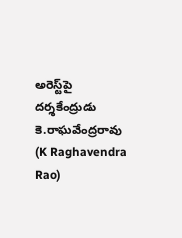అరెస్ట్‌పై దర్శకేంద్రుడు కె.రాఘవేంద్రరావు (K Raghavendra Rao)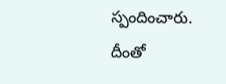స్పందించారు. దీంతో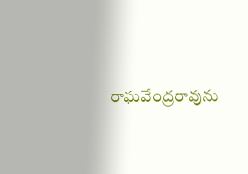రాఘవేంద్రరావును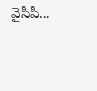వైసీపీ...